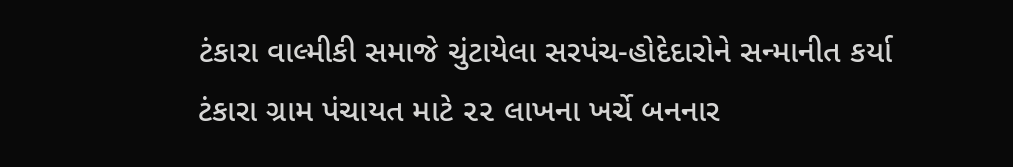ટંકારા વાલ્મીકી સમાજે ચુંટાયેલા સરપંચ-હોદેદારોને સન્માનીત કર્યા
ટંકારા ગ્રામ પંચાયત માટે ૨૨ લાખના ખર્ચે બનનાર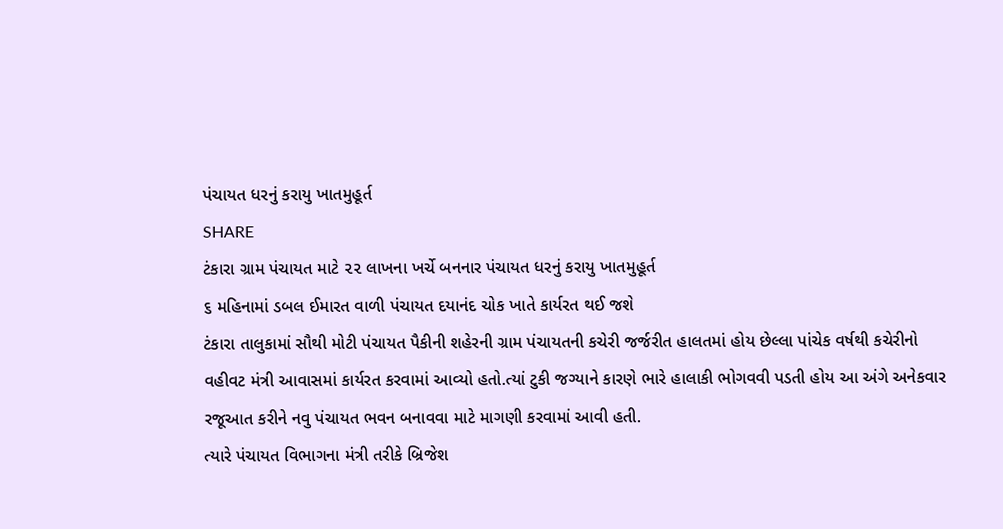પંચાયત ધરનું કરાયુ ખાતમુહૂર્ત
SHARE
ટંકારા ગ્રામ પંચાયત માટે ૨૨ લાખના ખર્ચે બનનાર પંચાયત ધરનું કરાયુ ખાતમુહૂર્ત
૬ મહિનામાં ડબલ ઈમારત વાળી પંચાયત દયાનંદ ચોક ખાતે કાર્યરત થઈ જશે
ટંકારા તાલુકામાં સૌથી મોટી પંચાયત પૈકીની શહેરની ગ્રામ પંચાયતની કચેરી જર્જરીત હાલતમાં હોય છેલ્લા પાંચેક વર્ષથી કચેરીનો વહીવટ મંત્રી આવાસમાં કાર્યરત કરવામાં આવ્યો હતો.ત્યાં ટુકી જગ્યાને કારણે ભારે હાલાકી ભોગવવી પડતી હોય આ અંગે અનેકવાર રજૂઆત કરીને નવુ પંચાયત ભવન બનાવવા માટે માગણી કરવામાં આવી હતી.
ત્યારે પંચાયત વિભાગના મંત્રી તરીકે બ્રિજેશ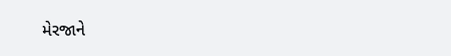મેરજાને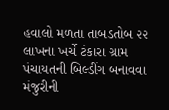હવાલો મળતા તાબડતોબ ૨૨ લાખના ખર્ચે ટંકારા ગ્રામ પંચાયતની બિલ્ડીંગ બનાવવા મંજુરીની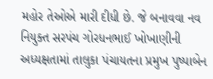મહોર તેઓએ મારી દીધી છે. જે બનાવવા નવ નિયુક્ત સરપંચ ગોરધનભાઈ ખોખાણીની અધ્યક્ષતામાં તાલુકા પંચાયતના પ્રમુખ પુષ્પાબેન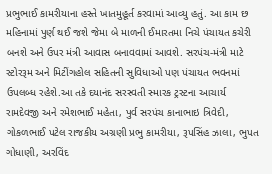પ્રભુભાઈ કામરીયાના હસ્તે ખાતમુહૂર્ત કરવામાં આવ્યુ હતું. આ કામ છ મહિનામાં પુર્ણ થઈ જશે જેમા બે માળની ઈમારતમા નિચે પંચાયત કચેરી બનશે અને ઉપર મંત્રી આવાસ બનાવવામાં આવશે. સરપંચ-મંત્રી માટે સ્ટોરરૂમ અને મિટીંગહોલ સહિતની સુવિધાઓ પણ પંચાયત ભવનમાં ઉપલબ્ધ રહેશે.આ તકે દયાનંદ સરસ્વતી સ્મારક ટ્રસ્ટના આચાર્ય રામદેવજી અને રમેશભાઈ મહેતા, પુર્વ સરપંચ કાનાભાઇ ત્રિવેદી, ગોકળભાઈ પટેલ રાજકીય અગ્રણી પ્રભુ કામરીયા, રૂપસિંહ ઝાલા, ભુપત ગોધાણી, અરવિંદ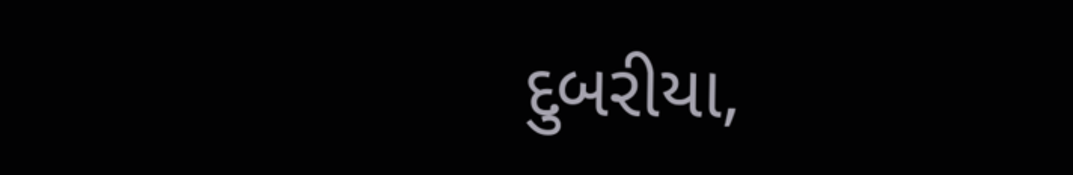દુબરીયા,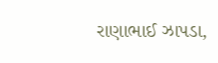રાણાભાઈ ઝાપડા,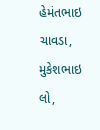હેમંતભાઇ ચાવડા, મુકેશભાઇ લો,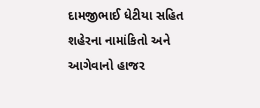દામજીભાઈ ધેટીયા સહિત શહેરના નામાંકિતો અને આગેવાનો હાજર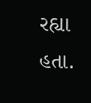રહ્યા હતા.